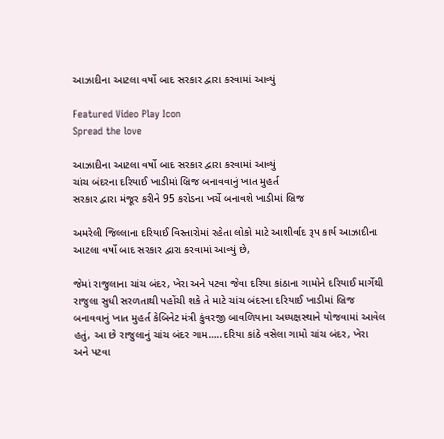આઝાદીના આટલા વર્ષો બાદ સરકાર દ્વારા કરવામાં આવ્યું

Featured Video Play Icon
Spread the love

આઝાદીના આટલા વર્ષો બાદ સરકાર દ્વારા કરવામાં આવ્યું
ચાંચ બંદરના દરિયાઈ ખાડીમાં બ્રિજ બનાવવાનું ખાત મુહર્ત
સરકાર દ્વારા મંજૂર કરીને 95 કરોડના ખર્ચે બનાવશે ખાડીમાં બ્રિજ

અમરેલી જિલ્લાના દરિયાઈ વિસ્તારોમાં રહેતા લોકો માટે આશીર્વાદ રૂપ કાર્ય આઝાદીના આટલા વર્ષો બાદ સરકાર દ્વારા કરવામાં આવ્યું છે,

જેમાં રાજુલાના ચાંચ બંદર, ખેરા અને પટવા જેવા દરિયા કાંઠાના ગામોને દરિયાઈ માર્ગેથી રાજુલા સુધી સરળતાથી પહોંચી શકે તે માટે ચાંચ બંદરના દરિયાઈ ખાડીમાં બ્રિજ બનાવવાનું ખાત મુહર્ત કેબિનેટ મંત્રી કુંવરજી બાવળિયાના અધ્યક્ષસ્થાને યોજવામાં આવેલ હતું, આ છે રાજુલાનું ચાંચ બંદર ગામ…..દરિયા કાંઠે વસેલા ગામો ચાંચ બંદર, ખેરા અને પટવા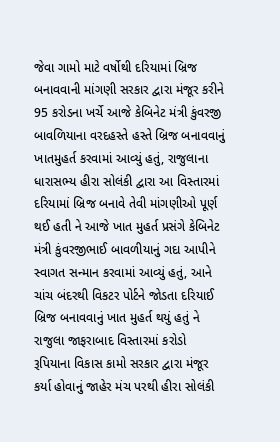જેવા ગામો માટે વર્ષોથી દરિયામાં બ્રિજ બનાવવાની માંગણી સરકાર દ્વારા મંજૂર કરીને 95 કરોડના ખર્ચે આજે કેબિનેટ મંત્રી કુંવરજી બાવળિયાના વરદહસ્તે હસ્તે બ્રિજ બનાવવાનું ખાતમુહર્ત કરવામાં આવ્યું હતું, રાજુલાના ધારાસભ્ય હીરા સોલંકી દ્વારા આ વિસ્તારમાં દરિયામાં બ્રિજ બનાવે તેવી માંગણીઓ પૂર્ણ થઈ હતી ને આજે ખાત મુહર્ત પ્રસંગે કેબિનેટ મંત્રી કુંવરજીભાઈ બાવળીયાનું ગદા આપીને સ્વાગત સન્માન કરવામાં આવ્યું હતું, આને ચાંચ બંદરથી વિકટર પોર્ટને જોડતા દરિયાઈ બ્રિજ બનાવવાનું ખાત મુહર્ત થયું હતું ને રાજુલા જાફરાબાદ વિસ્તારમાં કરોડો રૂપિયાના વિકાસ કામો સરકાર દ્વારા મંજૂર કર્યા હોવાનું જાહેર મંચ પરથી હીરા સોલંકી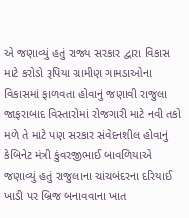એ જણાવ્યું હતું રાજ્ય સરકાર દ્વારા વિકાસ માટે કરોડો રૂપિયા ગ્રામીણ ગામડાઓના વિકાસમાં ફાળવતા હોવાનું જણાવી રાજુલા જાફરાબાદ વિસ્તારોમાં રોજગારી માટે નવી તકો મળે તે માટે પણ સરકાર સંવેદનશીલ હોવાનું કેબિનેટ મંત્રી કુંવરજીભાઈ બાવળિયાએ જણાવ્યું હતું રાજુલાના ચાંચબંદરના દરિયાઈ ખાડી પર બ્રિજ બનાવવાના ખાત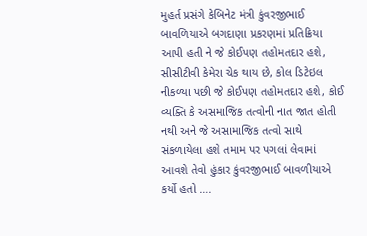મુહર્ત પ્રસંગે કેબિનેટ મંત્રી કુંવરજીભાઈ બાવળિયાએ બગદાણા પ્રકરણમાં પ્રતિક્રિયા આપી હતી ને જે કોઈપણ તહોમતદાર હશે, સીસીટીવી કેમેરા ચેક થાય છે, કોલ ડિટેઇલ નીકળ્યા પછી જે કોઈપણ તહોમતદાર હશે, કોઈ વ્યક્તિ કે અસમાજિક તત્વોની નાત જાત હોતી નથી અને જે અસામાજિક તત્વો સાથે સંકળાયેલા હશે તમામ પર પગલાં લેવામાં આવશે તેવો હુંકાર કુંવરજીભાઈ બાવળીયાએ કર્યો હતો ….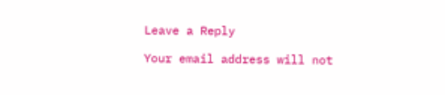Leave a Reply

Your email address will not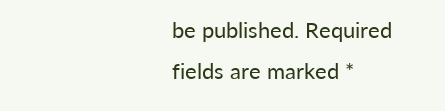be published. Required fields are marked *